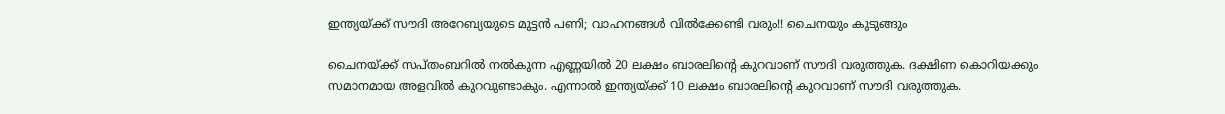ഇന്ത്യയ്ക്ക് സൗദി അറേബ്യയുടെ മുട്ടന്‍ പണി; വാഹനങ്ങള്‍ വില്‍ക്കേണ്ടി വരും!! ചൈനയും കുടുങ്ങും

ചൈനയ്ക്ക് സപ്തംബറില്‍ നല്‍കുന്ന എണ്ണയില്‍ 20 ലക്ഷം ബാരലിന്റെ കുറവാണ് സൗദി വരുത്തുക. ദക്ഷിണ കൊറിയക്കും സമാനമായ അളവില്‍ കുറവുണ്ടാകും. എന്നാല്‍ ഇന്ത്യയ്ക്ക് 10 ലക്ഷം ബാരലിന്റെ കുറവാണ് സൗദി വരുത്തുക.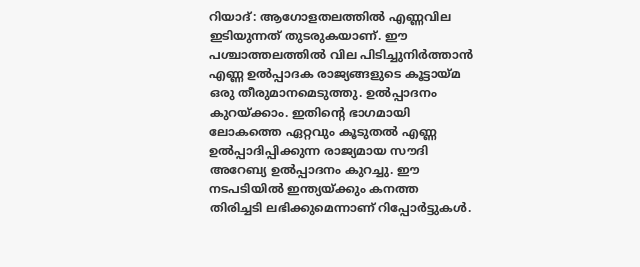റിയാദ്: ആഗോളതലത്തില്‍ എണ്ണവില ഇടിയുന്നത് തുടരുകയാണ്. ഈ പശ്ചാത്തലത്തില്‍ വില പിടിച്ചുനിര്‍ത്താന്‍ എണ്ണ ഉല്‍പ്പാദക രാജ്യങ്ങളുടെ കൂട്ടായ്മ ഒരു തീരുമാനമെടുത്തു. ഉല്‍പ്പാദനം കുറയ്ക്കാം. ഇതിന്റെ ഭാഗമായി ലോകത്തെ ഏറ്റവും കൂടുതല്‍ എണ്ണ ഉല്‍പ്പാദിപ്പിക്കുന്ന രാജ്യമായ സൗദി അറേബ്യ ഉല്‍പ്പാദനം കുറച്ചു. ഈ നടപടിയില്‍ ഇന്ത്യയ്ക്കും കനത്ത തിരിച്ചടി ലഭിക്കുമെന്നാണ് റിപ്പോര്‍ട്ടുകള്‍.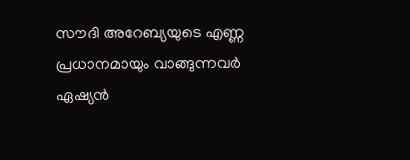സൗദി അറേബ്യയുടെ എണ്ണ പ്രധാനമായും വാങ്ങുന്നവര്‍ ഏഷ്യന്‍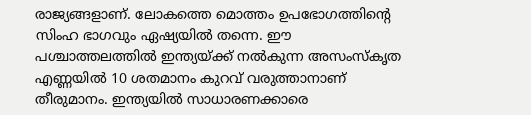രാജ്യങ്ങളാണ്. ലോകത്തെ മൊത്തം ഉപഭോഗത്തിന്റെ സിംഹ ഭാഗവും ഏഷ്യയില്‍ തന്നെ. ഈ പശ്ചാത്തലത്തില്‍ ഇന്ത്യയ്ക്ക് നല്‍കുന്ന അസംസ്‌കൃത എണ്ണയില്‍ 10 ശതമാനം കുറവ് വരുത്താനാണ് തീരുമാനം. ഇന്ത്യയില്‍ സാധാരണക്കാരെ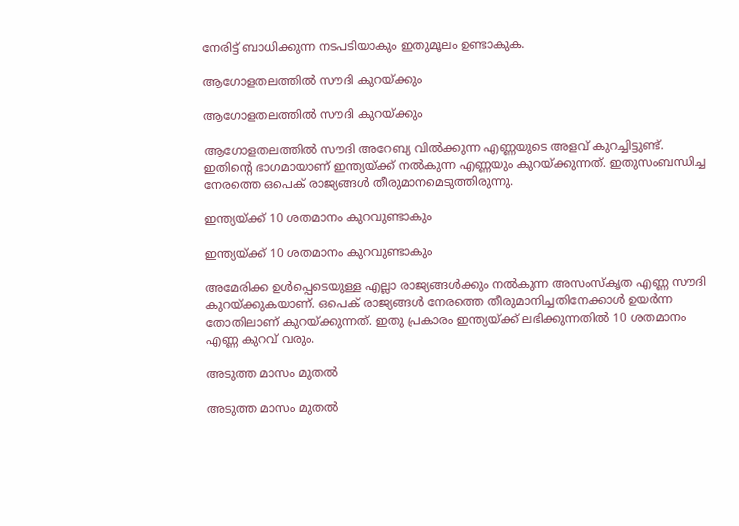നേരിട്ട് ബാധിക്കുന്ന നടപടിയാകും ഇതുമൂലം ഉണ്ടാകുക.

ആഗോളതലത്തില്‍ സൗദി കുറയ്ക്കും

ആഗോളതലത്തില്‍ സൗദി കുറയ്ക്കും

ആഗോളതലത്തില്‍ സൗദി അറേബ്യ വില്‍ക്കുന്ന എണ്ണയുടെ അളവ് കുറച്ചിട്ടുണ്ട്. ഇതിന്റെ ഭാഗമായാണ് ഇന്ത്യയ്ക്ക് നല്‍കുന്ന എണ്ണയും കുറയ്ക്കുന്നത്. ഇതുസംബന്ധിച്ച നേരത്തെ ഒപെക് രാജ്യങ്ങള്‍ തീരുമാനമെടുത്തിരുന്നു.

ഇന്ത്യയ്ക്ക് 10 ശതമാനം കുറവുണ്ടാകും

ഇന്ത്യയ്ക്ക് 10 ശതമാനം കുറവുണ്ടാകും

അമേരിക്ക ഉള്‍പ്പെടെയുള്ള എല്ലാ രാജ്യങ്ങള്‍ക്കും നല്‍കുന്ന അസംസ്‌കൃത എണ്ണ സൗദി കുറയ്ക്കുകയാണ്. ഒപെക് രാജ്യങ്ങള്‍ നേരത്തെ തീരുമാനിച്ചതിനേക്കാള്‍ ഉയര്‍ന്ന തോതിലാണ് കുറയ്ക്കുന്നത്. ഇതു പ്രകാരം ഇന്ത്യയ്ക്ക് ലഭിക്കുന്നതില്‍ 10 ശതമാനം എണ്ണ കുറവ് വരും.

അടുത്ത മാസം മുതല്‍

അടുത്ത മാസം മുതല്‍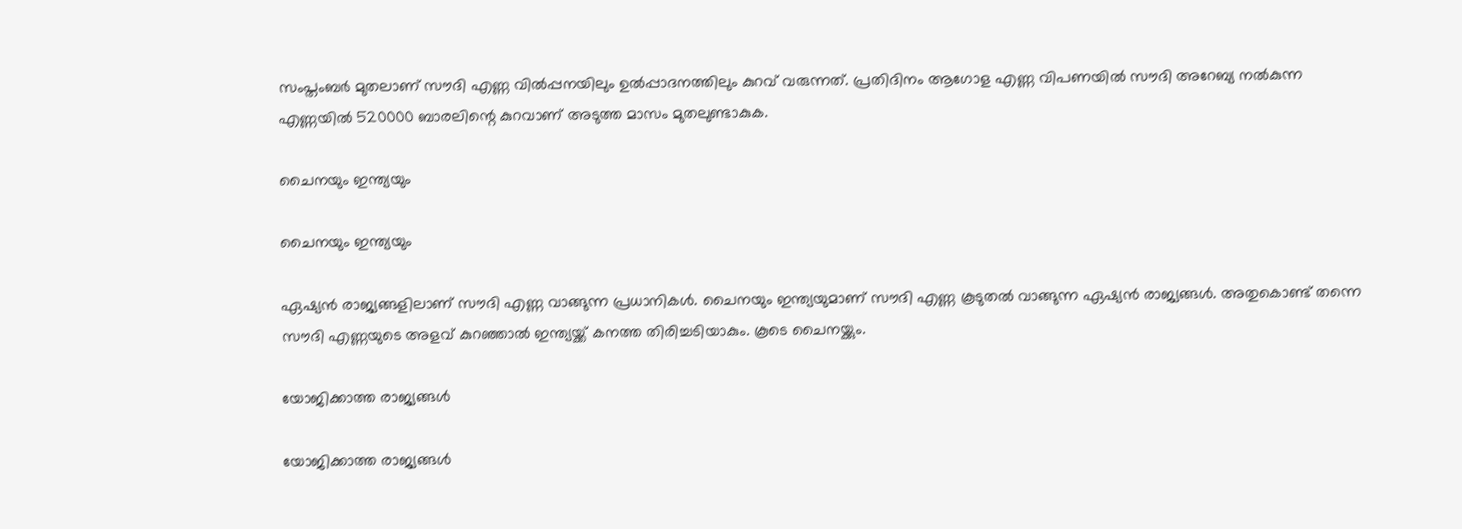സംപ്തംബര്‍ മുതലാണ് സൗദി എണ്ണ വില്‍പ്പനയിലും ഉല്‍പ്പാദനത്തിലും കുറവ് വരുന്നത്. പ്രതിദിനം ആഗോള എണ്ണ വിപണയില്‍ സൗദി അറേബ്യ നല്‍കുന്ന എണ്ണയില്‍ 520000 ബാരലിന്റെ കുറവാണ് അടുത്ത മാസം മുതലുണ്ടാകുക.

ചൈനയും ഇന്ത്യയും

ചൈനയും ഇന്ത്യയും

ഏഷ്യന്‍ രാജ്യങ്ങളിലാണ് സൗദി എണ്ണ വാങ്ങുന്ന പ്രധാനികള്‍. ചൈനയും ഇന്ത്യയുമാണ് സൗദി എണ്ണ കൂടുതല്‍ വാങ്ങുന്ന ഏഷ്യന്‍ രാജ്യങ്ങള്‍. അതുകൊണ്ട് തന്നെ സൗദി എണ്ണയുടെ അളവ് കുറഞ്ഞാല്‍ ഇന്ത്യയ്ക്ക് കനത്ത തിരിച്ചടിയാകും. കൂടെ ചൈനയ്ക്കും.

യോജിക്കാത്ത രാജ്യങ്ങള്‍

യോജിക്കാത്ത രാജ്യങ്ങള്‍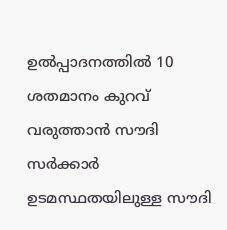ഉല്‍പ്പാദനത്തില്‍ 10 ശതമാനം കുറവ് വരുത്താന്‍ സൗദി സര്‍ക്കാര്‍ ഉടമസ്ഥതയിലുള്ള സൗദി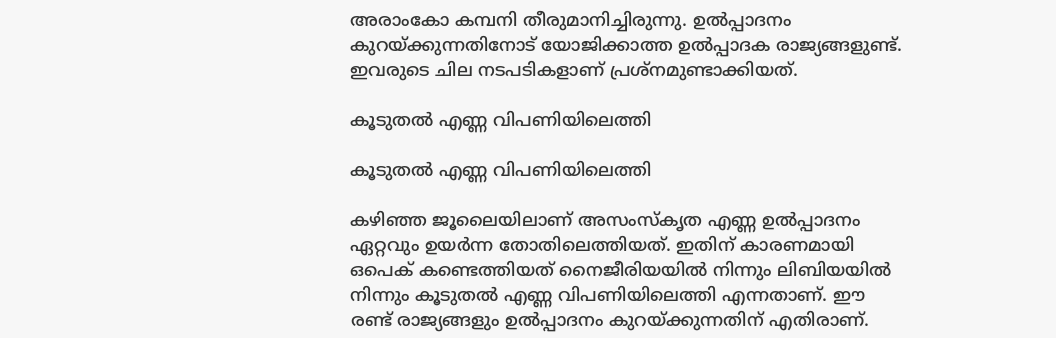അരാംകോ കമ്പനി തീരുമാനിച്ചിരുന്നു. ഉല്‍പ്പാദനം കുറയ്ക്കുന്നതിനോട് യോജിക്കാത്ത ഉല്‍പ്പാദക രാജ്യങ്ങളുണ്ട്. ഇവരുടെ ചില നടപടികളാണ് പ്രശ്‌നമുണ്ടാക്കിയത്.

കൂടുതല്‍ എണ്ണ വിപണിയിലെത്തി

കൂടുതല്‍ എണ്ണ വിപണിയിലെത്തി

കഴിഞ്ഞ ജൂലൈയിലാണ് അസംസ്‌കൃത എണ്ണ ഉല്‍പ്പാദനം ഏറ്റവും ഉയര്‍ന്ന തോതിലെത്തിയത്. ഇതിന് കാരണമായി ഒപെക് കണ്ടെത്തിയത് നൈജീരിയയില്‍ നിന്നും ലിബിയയില്‍ നിന്നും കൂടുതല്‍ എണ്ണ വിപണിയിലെത്തി എന്നതാണ്. ഈ രണ്ട് രാജ്യങ്ങളും ഉല്‍പ്പാദനം കുറയ്ക്കുന്നതിന് എതിരാണ്.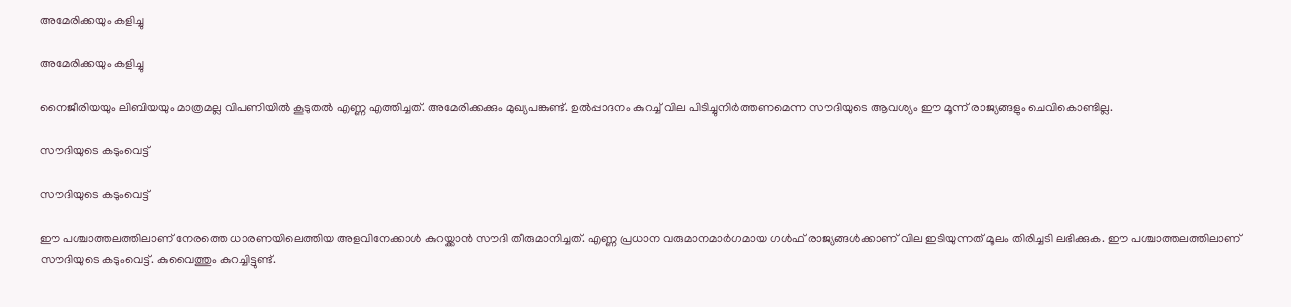അമേരിക്കയും കളിച്ചു

അമേരിക്കയും കളിച്ചു

നൈജീരിയയും ലിബിയയും മാത്രമല്ല വിപണിയില്‍ കൂടുതല്‍ എണ്ണ എത്തിച്ചത്. അമേരിക്കക്കും മുഖ്യപങ്കുണ്ട്. ഉല്‍പ്പാദനം കുറച്ച് വില പിടിച്ചുനിര്‍ത്തണമെന്ന സൗദിയുടെ ആവശ്യം ഈ മൂന്ന് രാജ്യങ്ങളും ചെവികൊണ്ടില്ല.

സൗദിയുടെ കടുംവെട്ട്

സൗദിയുടെ കടുംവെട്ട്

ഈ പശ്ചാത്തലത്തിലാണ് നേരത്തെ ധാരണയിലെത്തിയ അളവിനേക്കാള്‍ കുറയ്ക്കാന്‍ സൗദി തീരുമാനിച്ചത്. എണ്ണ പ്രധാന വരുമാനമാര്‍ഗമായ ഗള്‍ഫ് രാജ്യങ്ങള്‍ക്കാണ് വില ഇടിയുന്നത് മൂലം തിരിച്ചടി ലഭിക്കുക. ഈ പശ്ചാത്തലത്തിലാണ് സൗദിയുടെ കടുംവെട്ട്. കുവൈത്തും കുറച്ചിട്ടുണ്ട്.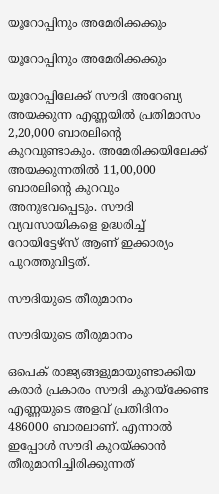യൂറോപ്പിനും അമേരിക്കക്കും

യൂറോപ്പിനും അമേരിക്കക്കും

യൂറോപ്പിലേക്ക് സൗദി അറേബ്യ അയക്കുന്ന എണ്ണയില്‍ പ്രതിമാസം 2,20,000 ബാരലിന്റെ കുറവുണ്ടാകും. അമേരിക്കയിലേക്ക് അയക്കുന്നതില്‍ 11,00,000 ബാരലിന്റെ കുറവും അനുഭവപ്പെടും. സൗദി വ്യവസായികളെ ഉദ്ധരിച്ച് റോയിട്ടേഴ്‌സ് ആണ് ഇക്കാര്യം പുറത്തുവിട്ടത്.

സൗദിയുടെ തീരുമാനം

സൗദിയുടെ തീരുമാനം

ഒപെക് രാജ്യങ്ങളുമായുണ്ടാക്കിയ കരാര്‍ പ്രകാരം സൗദി കുറയ്‌ക്കേണ്ട എണ്ണയുടെ അളവ് പ്രതിദിനം 486000 ബാരലാണ്. എന്നാല്‍ ഇപ്പോള്‍ സൗദി കുറയ്ക്കാന്‍ തീരുമാനിച്ചിരിക്കുന്നത്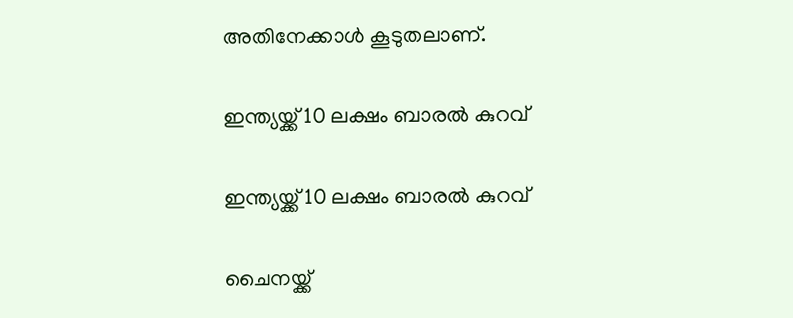അതിനേക്കാള്‍ കൂടുതലാണ്.

ഇന്ത്യയ്ക്ക് 10 ലക്ഷം ബാരല്‍ കുറവ്

ഇന്ത്യയ്ക്ക് 10 ലക്ഷം ബാരല്‍ കുറവ്

ചൈനയ്ക്ക്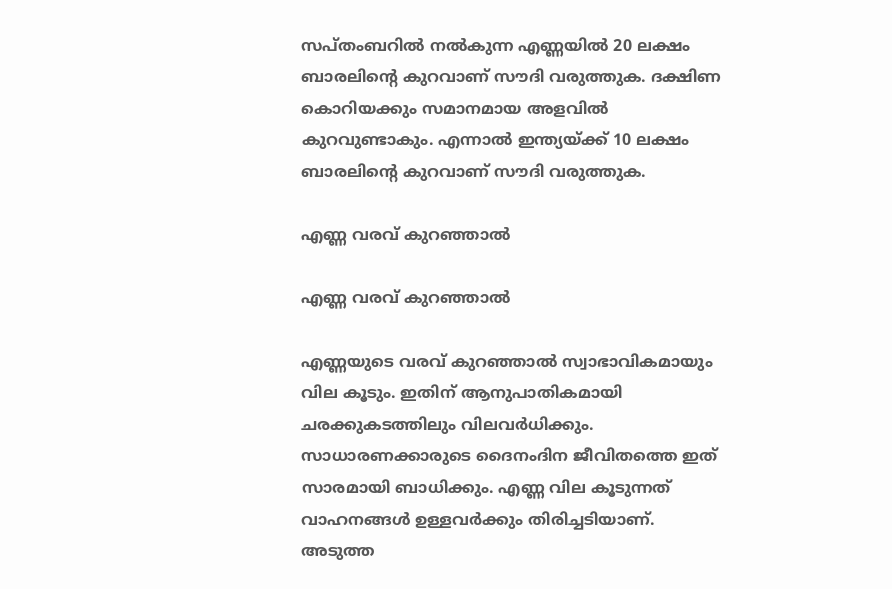സപ്തംബറില്‍ നല്‍കുന്ന എണ്ണയില്‍ 20 ലക്ഷം ബാരലിന്റെ കുറവാണ് സൗദി വരുത്തുക. ദക്ഷിണ കൊറിയക്കും സമാനമായ അളവില്‍ കുറവുണ്ടാകും. എന്നാല്‍ ഇന്ത്യയ്ക്ക് 10 ലക്ഷം ബാരലിന്റെ കുറവാണ് സൗദി വരുത്തുക.

എണ്ണ വരവ് കുറഞ്ഞാല്‍

എണ്ണ വരവ് കുറഞ്ഞാല്‍

എണ്ണയുടെ വരവ് കുറഞ്ഞാല്‍ സ്വാഭാവികമായും വില കൂടും. ഇതിന് ആനുപാതികമായി ചരക്കുകടത്തിലും വിലവര്‍ധിക്കും. സാധാരണക്കാരുടെ ദൈനംദിന ജീവിതത്തെ ഇത് സാരമായി ബാധിക്കും. എണ്ണ വില കൂടുന്നത് വാഹനങ്ങള്‍ ഉള്ളവര്‍ക്കും തിരിച്ചടിയാണ്. അടുത്ത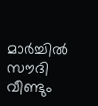മാര്‍ച്ചില്‍ സൗദി വീണ്ടും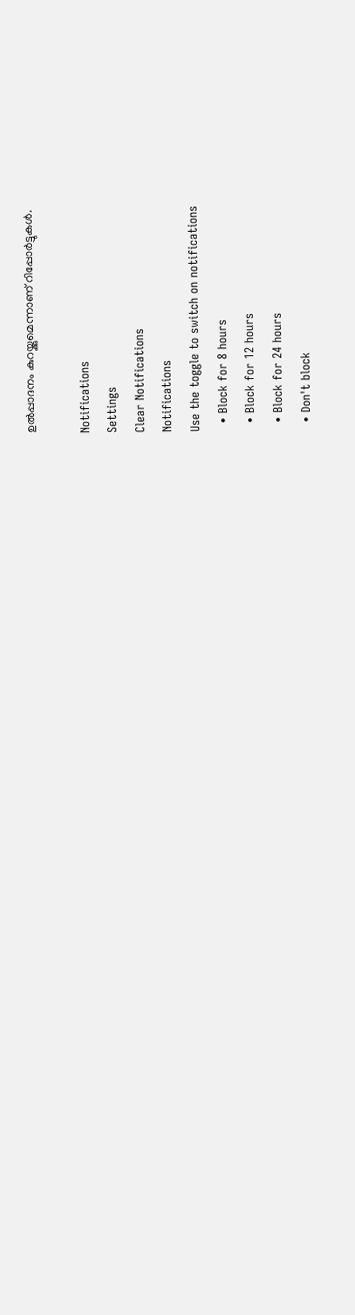ഉല്‍പ്പാദനം കുറയ്ക്കുമെന്നാണ് റിപ്പോര്‍ട്ടുകള്‍.

Notifications
Settings
Clear Notifications
Notifications
Use the toggle to switch on notifications
  • Block for 8 hours
  • Block for 12 hours
  • Block for 24 hours
  • Don't block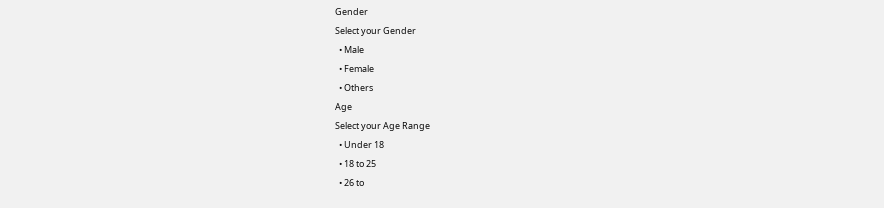Gender
Select your Gender
  • Male
  • Female
  • Others
Age
Select your Age Range
  • Under 18
  • 18 to 25
  • 26 to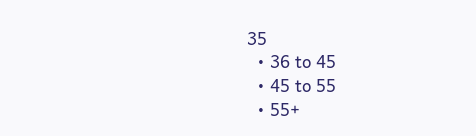35
  • 36 to 45
  • 45 to 55
  • 55+